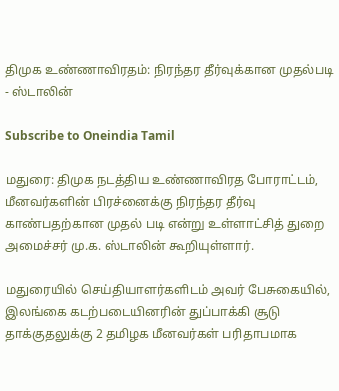திமுக உண்ணாவிரதம்: நிரந்தர தீர்வுக்கான முதல்படி - ஸ்டாலின்

Subscribe to Oneindia Tamil

மதுரை: திமுக நடத்திய உண்ணாவிரத போராட்டம், மீனவர்களின் பிரச்னைக்கு நிரந்தர தீர்வு காண்பதற்கான முதல் படி என்று உள்ளாட்சித் துறை அமைச்சர் மு.க. ஸ்டாலின் கூறியுள்ளார்.

மதுரையில் செய்தியாளர்களிடம் அவர் பேசுகையில், இலங்கை கடற்படையினரின் துப்பாக்கி சூடு தாக்குதலுக்கு 2 தமிழக மீனவர்கள் பரிதாபமாக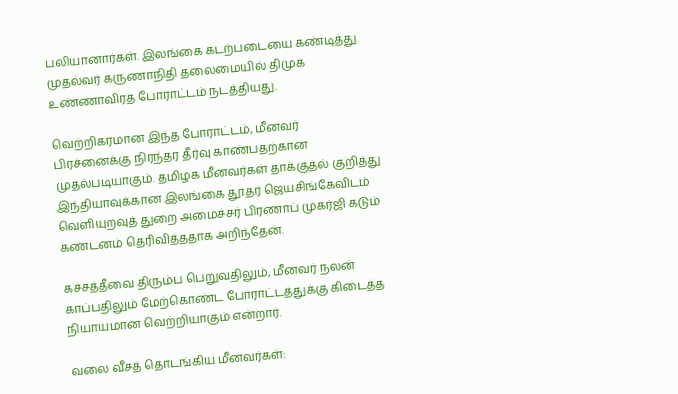பலியானார்கள். இலங்கை கடற்படையை கண்டித்து முதல்வர் கருணாநிதி தலைமையில் திமுக உண்ணாவிரத போராட்டம் நடத்தியது.

வெற்றிகரமான இந்த போராட்டம், மீனவர் பிரச்னைக்கு நிரந்தர தீர்வு காண்பதற்கான முதல்படியாகும். தமிழக மீனவர்கள் தாக்குதல் குறித்து இந்தியாவுக்கான இலங்கை தூதர் ஜெயசிங்கேவிடம் வெளியுறவுத் துறை அமைச்சர் பிரணாப் முகர்ஜி கடும் கண்டனம் தெரிவித்ததாக அறிந்தேன்.

கச்சத்தீவை திரும்ப பெறுவதிலும், மீனவர் நலன் காப்பதிலும் மேற்கொண்ட போராட்டத்துக்கு கிடைத்த நியாயமான வெற்றியாகும் என்றார்.

வலை வீசத் தொடங்கிய மீனவர்கள்: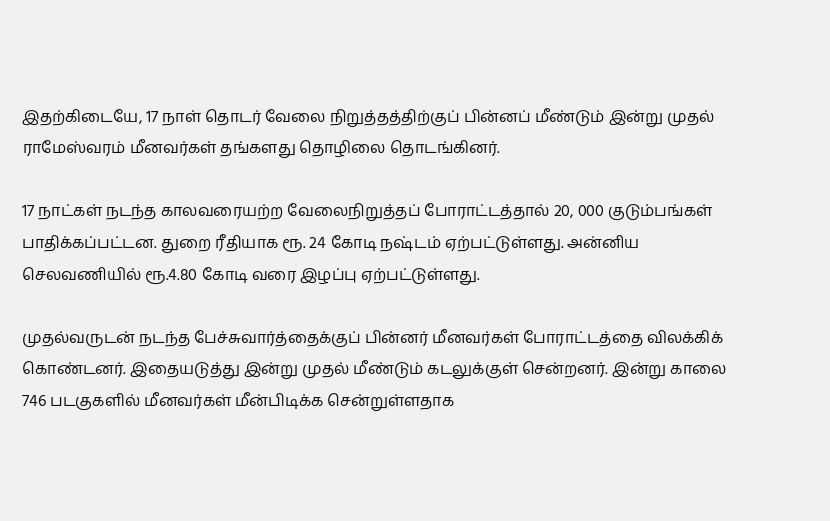இதற்கிடையே, 17 நாள் தொடர் வேலை நிறுத்தத்திற்குப் பின்னப் மீண்டும் இன்று முதல் ராமேஸ்வரம் மீனவர்கள் தங்களது தொழிலை தொடங்கினர்.

17 நாட்கள் நடந்த காலவரையற்ற வேலைநிறுத்தப் போராட்டத்தால் 20, 000 குடும்பங்கள் பாதிக்கப்பட்டன. துறை ரீதியாக ரூ. 24 கோடி நஷ்டம் ஏற்பட்டுள்ளது. அன்னிய செலவணியில் ரூ.4.80 கோடி வரை இழப்பு ஏற்பட்டுள்ளது.

முதல்வருடன் நடந்த பேச்சுவார்த்தைக்குப் பின்னர் மீனவர்கள் போராட்டத்தை விலக்கிக் கொண்டனர். இதையடுத்து இன்று முதல் மீண்டும் கடலுக்குள் சென்றனர். இன்று காலை 746 படகுகளில் மீனவர்கள் மீன்பிடிக்க சென்றுள்ளதாக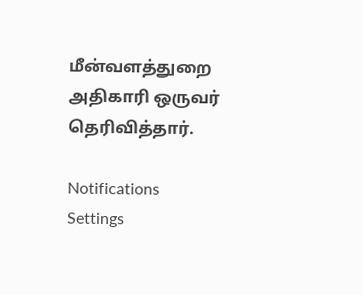மீன்வளத்துறை அதிகாரி ஒருவர் தெரிவித்தார்.

Notifications
Settings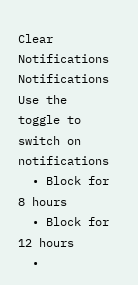Clear Notifications
Notifications
Use the toggle to switch on notifications
  • Block for 8 hours
  • Block for 12 hours
  •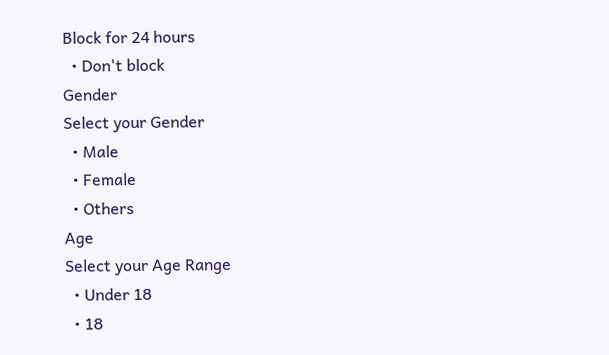Block for 24 hours
  • Don't block
Gender
Select your Gender
  • Male
  • Female
  • Others
Age
Select your Age Range
  • Under 18
  • 18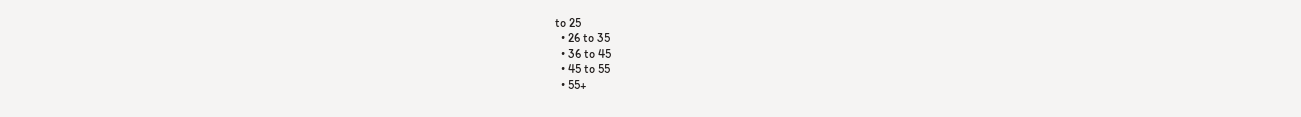to 25
  • 26 to 35
  • 36 to 45
  • 45 to 55
  • 55+